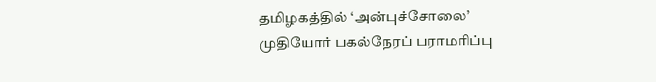தமிழகத்தில் ‘அன்புச்சோலை’ முதியோர் பகல்நேரப் பராமரிப்பு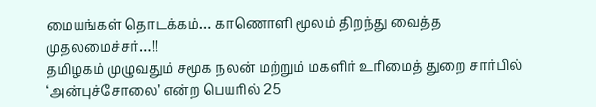மையங்கள் தொடக்கம்… காணொளி மூலம் திறந்து வைத்த முதலமைச்சர்…!!
தமிழகம் முழுவதும் சமூக நலன் மற்றும் மகளிர் உரிமைத் துறை சார்பில் ‘அன்புச்சோலை’ என்ற பெயரில் 25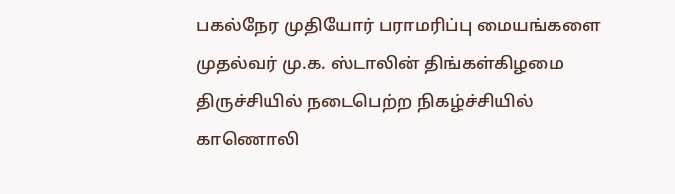பகல்நேர முதியோர் பராமரிப்பு மையங்களை முதல்வர் மு.க. ஸ்டாலின் திங்கள்கிழமை திருச்சியில் நடைபெற்ற நிகழ்ச்சியில் காணொலி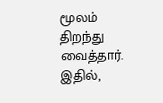மூலம் திறந்து வைத்தார். இதில்,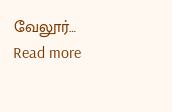வேலூர்…
Read more